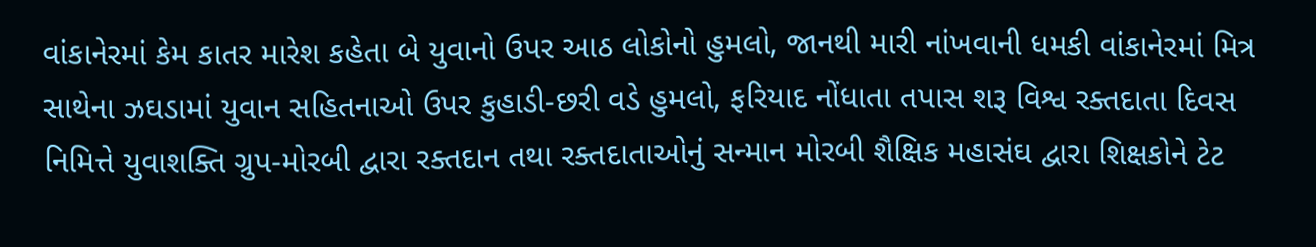વાંકાનેરમાં કેમ કાતર મારેશ કહેતા બે યુવાનો ઉપર આઠ લોકોનો હુમલો, જાનથી મારી નાંખવાની ધમકી વાંકાનેરમાં મિત્ર સાથેના ઝઘડામાં યુવાન સહિતનાઓ ઉપર કુહાડી-છરી વડે હુમલો, ફરિયાદ નોંધાતા તપાસ શરૂ વિશ્વ રક્તદાતા દિવસ નિમિત્તે યુવાશક્તિ ગ્રુપ-મોરબી દ્વારા રક્તદાન તથા રક્તદાતાઓનું સન્માન મોરબી શૈક્ષિક મહાસંઘ દ્વારા શિક્ષકોને ટેટ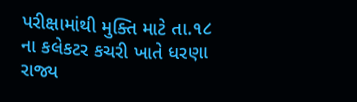પરીક્ષામાંથી મુક્તિ માટે તા.૧૮ ના કલેકટર કચરી ખાતે ધરણા રાજ્ય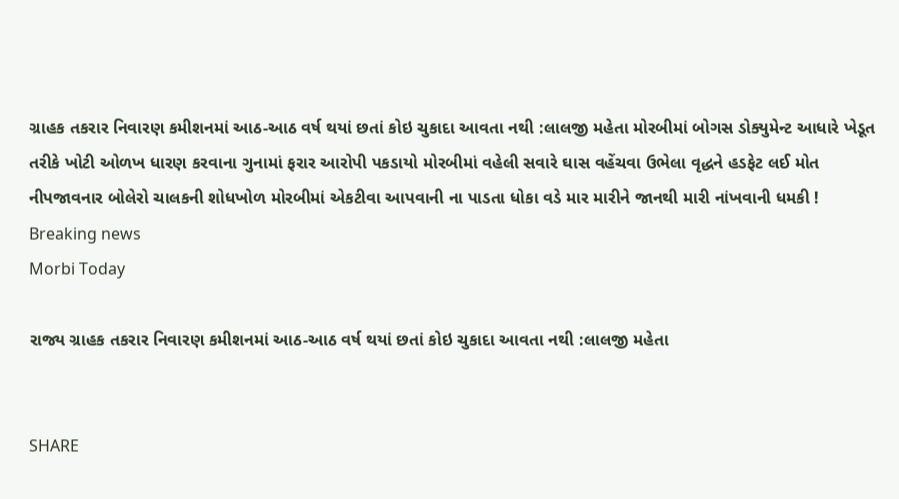ગ્રાહક તકરાર નિવારણ કમીશનમાં આઠ-આઠ વર્ષ થયાં છતાં કોઇ ચુકાદા આવતા નથી :લાલજી મહેતા મોરબીમાં બોગસ ડોક્યુમેન્ટ આધારે ખેડૂત તરીકે ખોટી ઓળખ ધારણ કરવાના ગુનામાં ફરાર આરોપી પકડાયો મોરબીમાં વહેલી સવારે ઘાસ વહેંચવા ઉભેલા વૃદ્ધને હડફેટ લઈ મોત નીપજાવનાર બોલેરો ચાલકની શોધખોળ મોરબીમાં એકટીવા આપવાની ના પાડતા ધોકા વડે માર મારીને જાનથી મારી નાંખવાની ધમકી !
Breaking news
Morbi Today

રાજ્ય ગ્રાહક તકરાર નિવારણ કમીશનમાં આઠ-આઠ વર્ષ થયાં છતાં કોઇ ચુકાદા આવતા નથી :લાલજી મહેતા


SHARE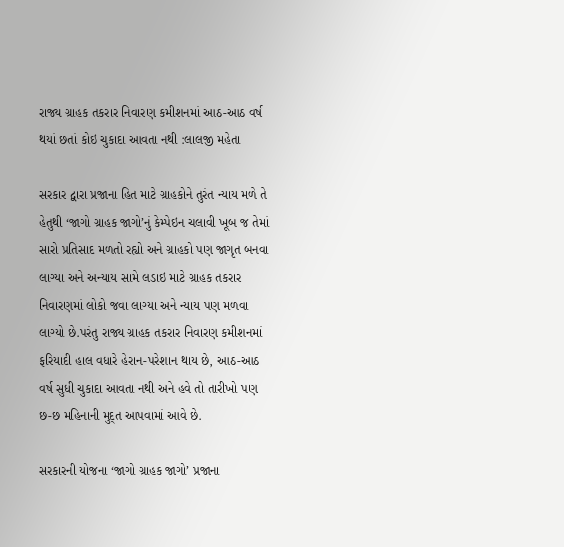રાજ્ય ગ્રાહક તકરાર નિવારણ કમીશનમાં આઠ-આઠ વર્ષ થયાં છતાં કોઇ ચુકાદા આવતા નથી :લાલજી મહેતા

સરકાર દ્વારા પ્રજાના હિત માટે ગ્રાહકોને તુરંત ન્યાય મળે તે હેતુથી ‘જાગો ગ્રાહક જાગો’નું કેમ્પેઇન ચલાવી ખૂબ જ તેમાં સારો પ્રતિસાદ મળતો રહ્યો અને ગ્રાહકો પણ જાગૃત બનવા લાગ્યા અને અન્યાય સામે લડાઇ માટે ગ્રાહક તકરાર નિવારણમાં લોકો જવા લાગ્યા અને ન્યાય પણ મળવા લાગ્યો છે.પરંતુ રાજ્ય ગ્રાહક તકરાર નિવારણ કમીશનમાં ફરિયાદી હાલ વધારે હેરાન-પરેશાન થાય છે, આઠ-આઠ વર્ષ સુધી ચુકાદા આવતા નથી અને હવે તો તારીખો પણ છ-છ મહિનાની મુદ્ત આપવામાં આવે છે.

સરકારની યોજના ‘જાગો ગ્રાહક જાગો’ પ્રજાના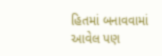હિતમાં બનાવવામાં આવેલ પણ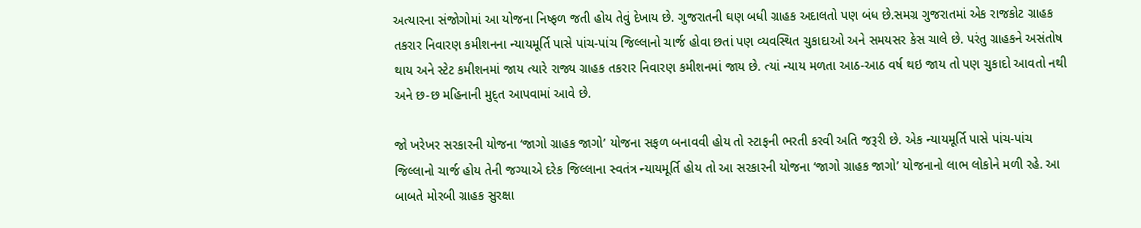અત્યારના સંજોગોમાં આ યોજના નિષ્ફળ જતી હોય તેવું દેખાય છે. ગુજરાતની ઘણ બધી ગ્રાહક અદાલતો પણ બંધ છે.સમગ્ર ગુજરાતમાં એક રાજકોટ ગ્રાહક તકરાર નિવારણ કમીશનના ન્યાયમૂર્તિ પાસે પાંચ-પાંચ જિલ્લાનો ચાર્જ હોવા છતાં પણ વ્યવસ્થિત ચુકાદાઓ અને સમયસર કેસ ચાલે છે. પરંતુ ગ્રાહકને અસંતોષ થાય અને સ્ટેટ કમીશનમાં જાય ત્યારે રાજ્ય ગ્રાહક તકરાર નિવારણ કમીશનમાં જાય છે. ત્યાં ન્યાય મળતા આઠ-આઠ વર્ષ થઇ જાય તો પણ ચુકાદો આવતો નથી અને છ-છ મહિનાની મુદ્ત આપવામાં આવે છે.

જો ખરેખર સરકારની યોજના ‘જાગો ગ્રાહક જાગો’ યોજના સફળ બનાવવી હોય તો સ્ટાફની ભરતી કરવી અતિ જરૂરી છે. એક ન્યાયમૂર્તિ પાસે પાંચ-પાંચ જિલ્લાનો ચાર્જ હોય તેની જગ્યાએ દરેક જિલ્લાના સ્વતંત્ર ન્યાયમૂર્તિ હોય તો આ સરકારની યોજના ‘જાગો ગ્રાહક જાગો’ યોજનાનો લાભ લોકોને મળી રહે. આ બાબતે મોરબી ગ્રાહક સુરક્ષા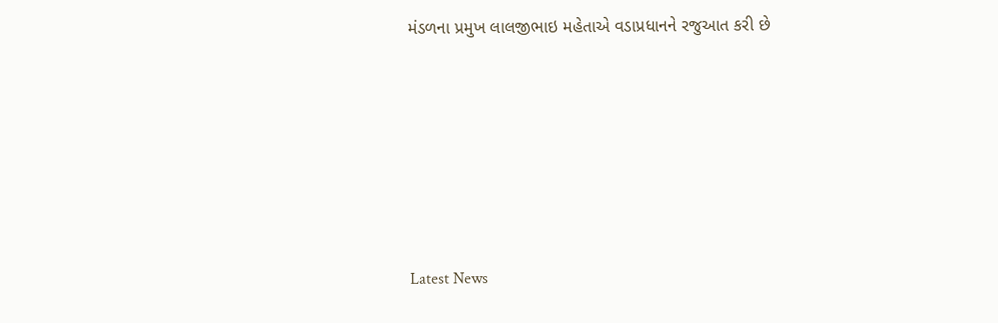મંડળના પ્રમુખ લાલજીભાઇ મહેતાએ વડાપ્રધાનને રજુઆત કરી છે






Latest News